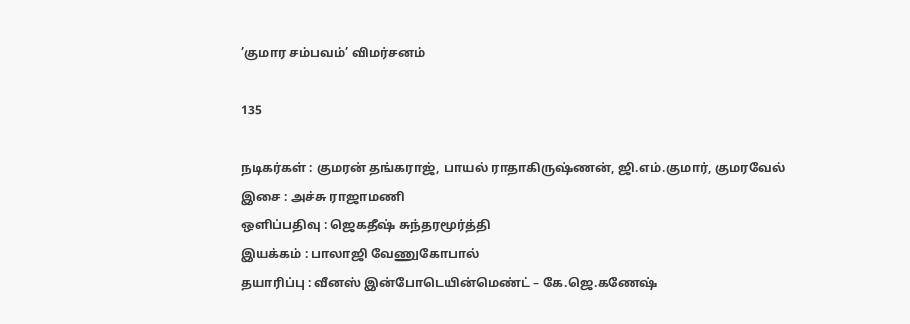’குமார சம்பவம்’ விமர்சனம்

135

நடிகர்கள் : குமரன் தங்கராஜ், பாயல் ராதாகிருஷ்ணன், ஜி.எம்.குமார், குமரவேல்
இசை : அச்சு ராஜாமணி
ஒளிப்பதிவு : ஜெகதீஷ் சுந்தரமூர்த்தி
இயக்கம் : பாலாஜி வேணுகோபால்
தயாரிப்பு : வீனஸ் இன்போடெயின்மெண்ட் – கே.ஜெ.கணேஷ்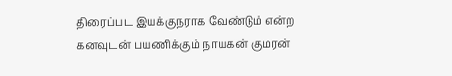திரைப்பட இயக்குநராக வேண்டும் என்ற கனவுடன் பயணிக்கும் நாயகன் குமரன்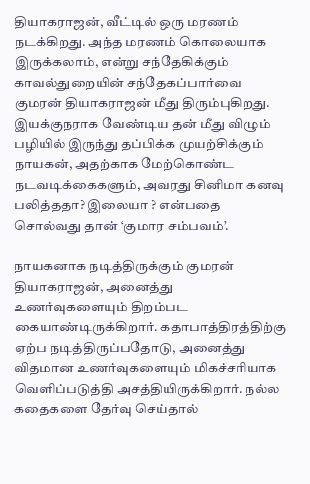தியாகராஜன், வீட்டில் ஒரு மரணம் நடக்கிறது. அந்த மரணம் கொலையாக இருக்கலாம், என்று சந்தேகிக்கும் காவல்துறையின் சந்தேகப்பார்வை குமரன் தியாகராஜன் மீது திரும்புகிறது. இயக்குநராக வேண்டிய தன் மீது விழும் பழியில் இருந்து தப்பிக்க முயற்சிக்கும் நாயகன், அதற்காக மேற்கொண்ட நடவடிக்கைகளும், அவரது சினிமா கனவு பலித்ததா? இலையா ? என்பதை சொல்வது தான் ‘குமார சம்பவம்’.

நாயகனாக நடித்திருக்கும் குமரன் தியாகராஜன், அனைத்து உணர்வுகளையும் திறம்பட கையாண்டிருக்கிறார். கதாபாத்திரத்திற்கு ஏற்ப நடித்திருப்பதோடு, அனைத்து விதமான உணர்வுகளையும் மிகச்சரியாக வெளிப்படுத்தி அசத்தியிருக்கிறார். நல்ல கதைகளை தேர்வு செய்தால்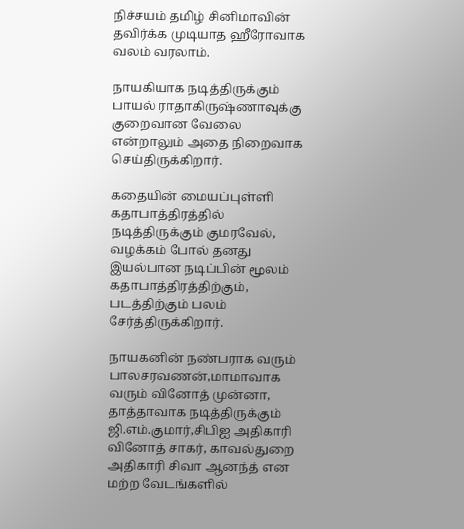நிச்சயம் தமிழ் சினிமாவின் தவிர்க்க முடியாத ஹீரோவாக வலம் வரலாம்.

நாயகியாக நடித்திருக்கும் பாயல் ராதாகிருஷ்ணாவுக்கு குறைவான வேலை என்றாலும் அதை நிறைவாக செய்திருக்கிறார்.

கதையின் மையப்புள்ளி கதாபாத்திரத்தில் நடித்திருக்கும் குமரவேல், வழக்கம் போல் தனது இயல்பான நடிப்பின் மூலம் கதாபாத்திரத்திற்கும், படத்திற்கும் பலம் சேர்த்திருக்கிறார்.

நாயகனின் நண்பராக வரும் பாலசரவணன்,மாமாவாக வரும் வினோத் முன்னா, தாத்தாவாக நடித்திருக்கும் ஜி.எம்.குமார்,சிபிஐ அதிகாரி வினோத் சாகர், காவல்துறை அதிகாரி சிவா ஆனந்த் என மற்ற வேடங்களில்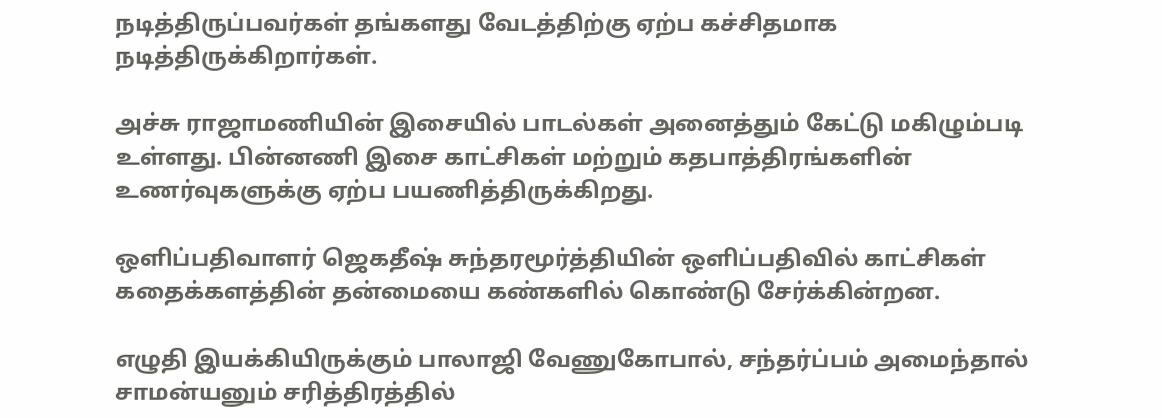நடித்திருப்பவர்கள் தங்களது வேடத்திற்கு ஏற்ப கச்சிதமாக நடித்திருக்கிறார்கள்.

அச்சு ராஜாமணியின் இசையில் பாடல்கள் அனைத்தும் கேட்டு மகிழும்படி உள்ளது. பின்னணி இசை காட்சிகள் மற்றும் கதபாத்திரங்களின் உணர்வுகளுக்கு ஏற்ப பயணித்திருக்கிறது.

ஒளிப்பதிவாளர் ஜெகதீஷ் சுந்தரமூர்த்தியின் ஒளிப்பதிவில் காட்சிகள் கதைக்களத்தின் தன்மையை கண்களில் கொண்டு சேர்க்கின்றன.

எழுதி இயக்கியிருக்கும் பாலாஜி வேணுகோபால், சந்தர்ப்பம் அமைந்தால் சாமன்யனும் சரித்திரத்தில்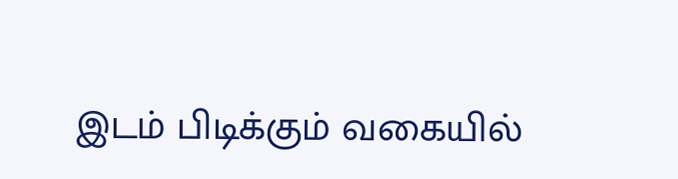இடம் பிடிக்கும் வகையில்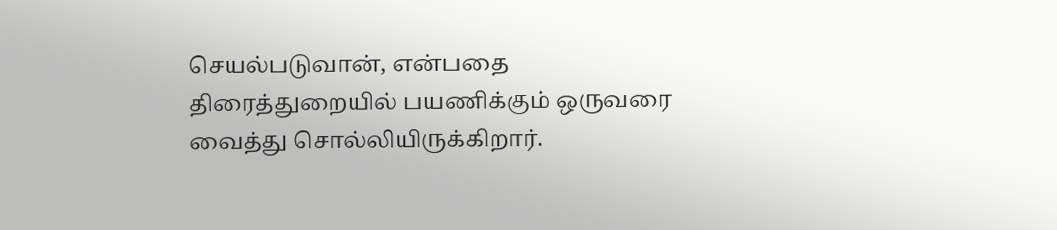செயல்படுவான், என்பதை திரைத்துறையில் பயணிக்கும் ஒருவரை வைத்து சொல்லியிருக்கிறார்.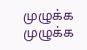முழுக்க முழுக்க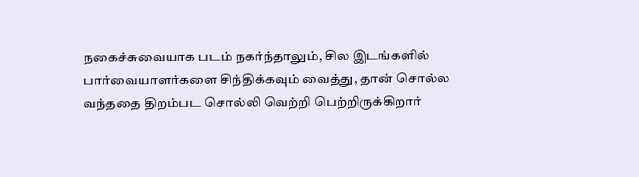நகைச்சுவையாக படம் நகர்ந்தாலும், சில இடங்களில் பார்வையாளர்களை சிந்திக்கவும் வைத்து, தான் சொல்ல வந்ததை திறம்பட சொல்லி வெற்றி பெற்றிருக்கிறார்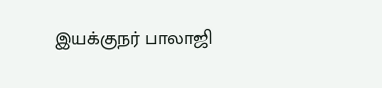இயக்குநர் பாலாஜி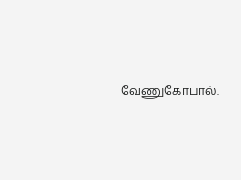வேணுகோபால்.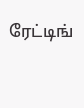ரேட்டிங்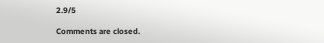2.9/5

Comments are closed.